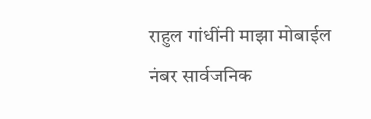राहुल गांधींनी माझा मोबाईल नंबर सार्वजनिक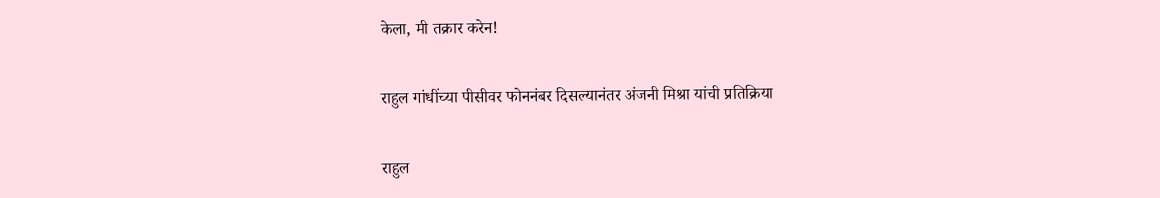केला, मी तक्रार करेन!

राहुल गांधींच्या पीसीवर फोननंबर दिसल्यानंतर अंजनी मिश्रा यांची प्रतिक्रिया

राहुल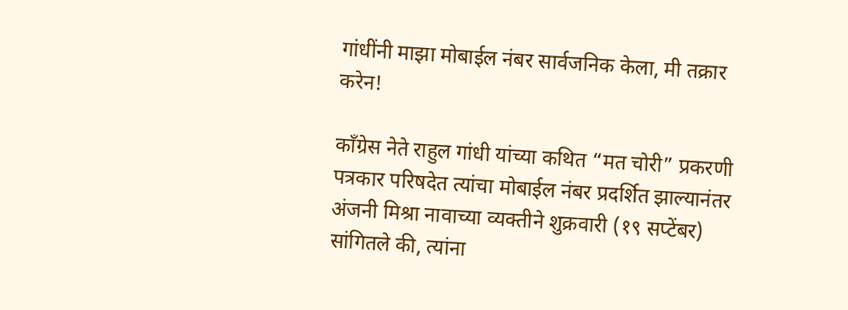गांधींनी माझा मोबाईल नंबर सार्वजनिक केला, मी तक्रार करेन!

काँग्रेस नेते राहुल गांधी यांच्या कथित “मत चोरी” प्रकरणी पत्रकार परिषदेत त्यांचा मोबाईल नंबर प्रदर्शित झाल्यानंतर अंजनी मिश्रा नावाच्या व्यक्तीने शुक्रवारी (१९ सप्टेंबर) सांगितले की, त्यांना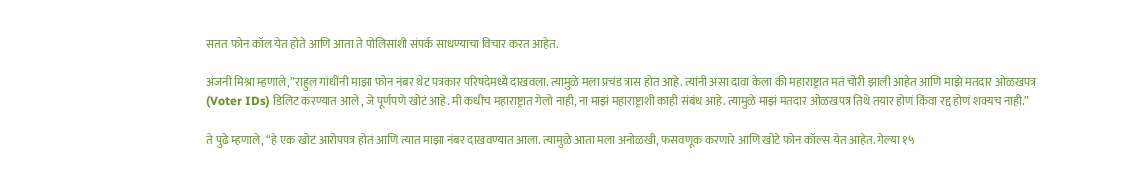सतत फोन कॉल येत होते आणि आता ते पोलिसांशी संपर्क साधण्याचा विचार करत आहेत.

अंजनी मिश्रा म्हणाले,”राहुल गांधींनी माझा फोन नंबर थेट पत्रकार परिषदेमध्ये दाखवला. त्यामुळे मला प्रचंड त्रास होत आहे. त्यांनी असा दावा केला की महाराष्ट्रात मतं चोरी झाली आहेत आणि माझे मतदार ओळखपत्र (Voter IDs) डिलिट करण्यात आले , जे पूर्णपणे खोटं आहे. मी कधीच महाराष्ट्रात गेलो नाही, ना माझं महाराष्ट्राशी काही संबंध आहे. त्यामुळे माझं मतदार ओळखपत्र तिथे तयार होणं किंवा रद्द होणं शक्यच नाही.”

ते पुढे म्हणाले, “हे एक खोटं आरोपपत्र होतं आणि त्यात माझा नंबर दाखवण्यात आला. त्यामुळे आता मला अनोळखी, फसवणूक करणारे आणि खोटे फोन कॉल्स येत आहेत. गेल्या १५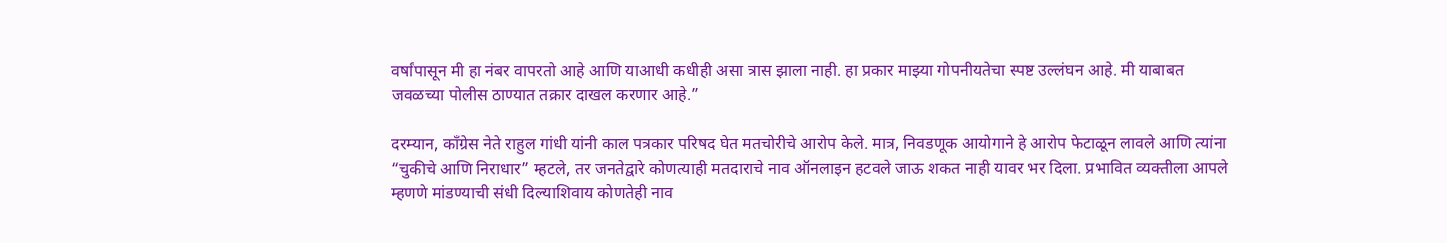वर्षांपासून मी हा नंबर वापरतो आहे आणि याआधी कधीही असा त्रास झाला नाही. हा प्रकार माझ्या गोपनीयतेचा स्पष्ट उल्लंघन आहे. मी याबाबत जवळच्या पोलीस ठाण्यात तक्रार दाखल करणार आहे.”

दरम्यान, कॉंग्रेस नेते राहुल गांधी यांनी काल पत्रकार परिषद घेत मतचोरीचे आरोप केले. मात्र, निवडणूक आयोगाने हे आरोप फेटाळून लावले आणि त्यांना “चुकीचे आणि निराधार” म्हटले, तर जनतेद्वारे कोणत्याही मतदाराचे नाव ऑनलाइन हटवले जाऊ शकत नाही यावर भर दिला. प्रभावित व्यक्तीला आपले म्हणणे मांडण्याची संधी दिल्याशिवाय कोणतेही नाव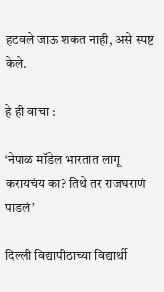हटवले जाऊ शकत नाही, असे स्पष्ट केले.

हे ही वाचा :

‘नेपाळ मॉडेल भारतात लागू करायचंय का? तिथे तर राजघराणं पाडलं’

दिल्ली विद्यापीठाच्या विद्यार्थी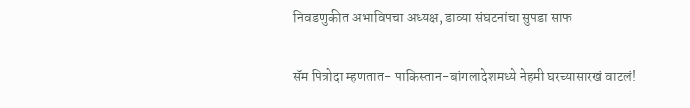निवडणुकीत अभाविपचा अध्यक्ष, डाव्या संघटनांचा सुपडा साफ

सॅम पित्रोदा म्हणतात- पाकिस्तान-बांगलादेशमध्ये नेहमी घरच्यासारखं वाटलं!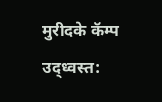मुरीदके कॅम्प उद्ध्वस्त: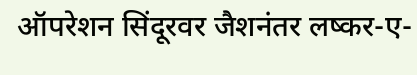ऑपरेशन सिंदूरवर जैशनंतर लष्कर-ए-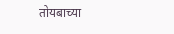तोयबाच्या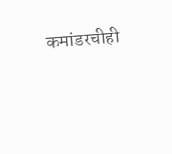कमांडरचीही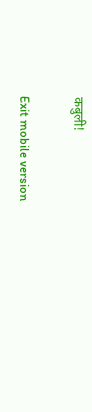कबुली!

Exit mobile version